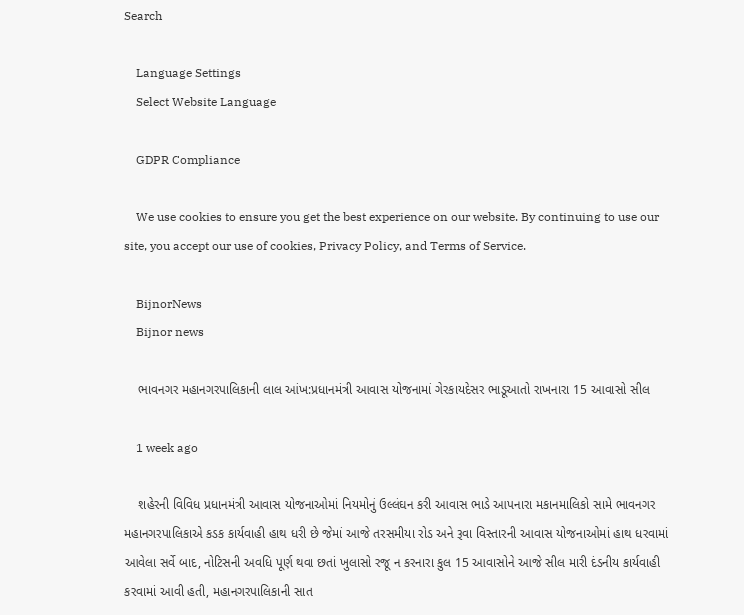Search

    Language Settings
    Select Website Language

    GDPR Compliance

    We use cookies to ensure you get the best experience on our website. By continuing to use our site, you accept our use of cookies, Privacy Policy, and Terms of Service.

    BijnorNews
    Bijnor news

    ભાવનગર મહાનગરપાલિકાની લાલ આંખ:પ્રધાનમંત્રી આવાસ યોજનામાં ગેરકાયદેસર ભાડૂઆતો રાખનારા 15 આવાસો સીલ

    1 week ago

    શહેરની વિવિધ પ્રધાનમંત્રી આવાસ યોજનાઓમાં નિયમોનું ઉલ્લંઘન કરી આવાસ ભાડે આપનારા મકાનમાલિકો સામે ભાવનગર મહાનગરપાલિકાએ કડક કાર્યવાહી હાથ ધરી છે જેમાં આજે તરસમીયા રોડ અને રૂવા વિસ્તારની આવાસ યોજનાઓમાં હાથ ધરવામાં આવેલા સર્વે બાદ, નોટિસની અવધિ પૂર્ણ થવા છતાં ખુલાસો રજૂ ન કરનારા કુલ 15 આવાસોને આજે સીલ મારી દંડનીય કાર્યવાહી કરવામાં આવી હતી, મહાનગરપાલિકાની સાત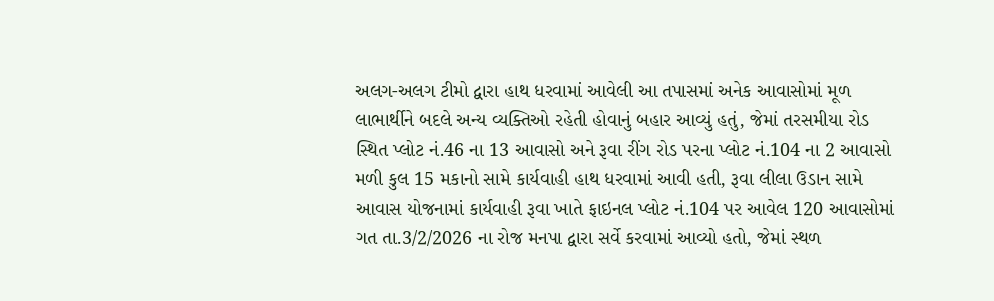અલગ-અલગ ટીમો દ્વારા હાથ ધરવામાં આવેલી આ તપાસમાં અનેક આવાસોમાં મૂળ લાભાર્થીને બદલે અન્ય વ્યક્તિઓ રહેતી હોવાનું બહાર આવ્યું હતું, જેમાં તરસમીયા રોડ સ્થિત પ્લોટ નં.46 ના 13 આવાસો અને રૂવા રીંગ રોડ પરના પ્લોટ નં.104 ના 2 આવાસો મળી કુલ 15 મકાનો સામે કાર્યવાહી હાથ ધરવામાં આવી હતી, રૂવા લીલા ઉડાન સામે આવાસ યોજનામાં કાર્યવાહી રૂવા ખાતે ફાઇનલ પ્લોટ નં.104 પર આવેલ 120 આવાસોમાં ગત તા.3/2/2026 ના રોજ મનપા દ્વારા સર્વે કરવામાં આવ્યો હતો, જેમાં સ્થળ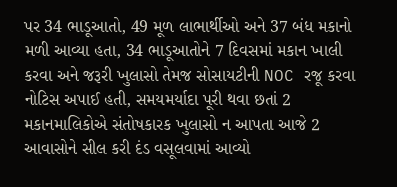પર 34 ભાડૂઆતો, 49 મૂળ લાભાર્થીઓ અને 37 બંધ મકાનો મળી આવ્યા હતા, 34 ભાડૂઆતોને 7 દિવસમાં મકાન ખાલી કરવા અને જરૂરી ખુલાસો તેમજ સોસાયટીની NOC રજૂ કરવા નોટિસ અપાઈ હતી, સમયમર્યાદા પૂરી થવા છતાં 2 મકાનમાલિકોએ સંતોષકારક ખુલાસો ન આપતા આજે 2 આવાસોને સીલ કરી દંડ વસૂલવામાં આવ્યો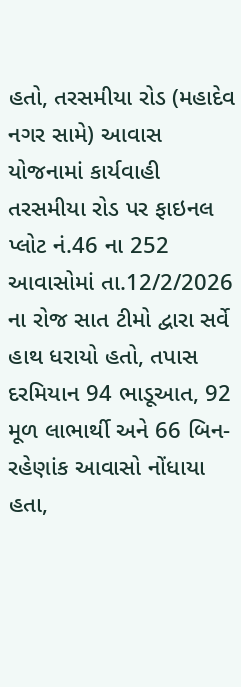હતો, તરસમીયા રોડ (મહાદેવ નગર સામે) આવાસ યોજનામાં કાર્યવાહી તરસમીયા રોડ પર ફાઇનલ પ્લોટ નં.46 ના 252 આવાસોમાં તા.12/2/2026 ના રોજ સાત ટીમો દ્વારા સર્વે હાથ ધરાયો હતો, તપાસ દરમિયાન 94 ભાડૂઆત, 92 મૂળ લાભાર્થી અને 66 બિન-રહેણાંક આવાસો નોંધાયા હતા,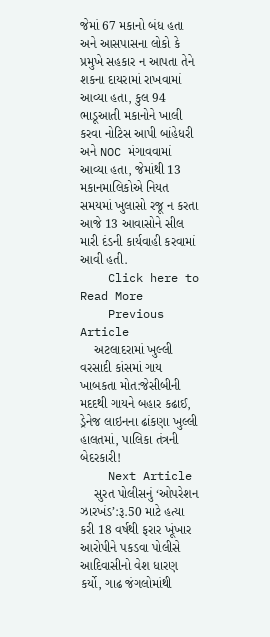જેમાં 67 મકાનો બંધ હતા અને આસપાસના લોકો કે પ્રમુખે સહકાર ન આપતા તેને શકના દાયરામાં રાખવામાં આવ્યા હતા, કુલ 94 ભાડૂઆતી મકાનોને ખાલી કરવા નોટિસ આપી બાંહેધરી અને NOC મંગાવવામાં આવ્યા હતા, જેમાંથી 13 મકાનમાલિકોએ નિયત સમયમાં ખુલાસો રજૂ ન કરતા આજે 13 આવાસોને સીલ મારી દંડની કાર્યવાહી કરવામાં આવી હતી.
    Click here to Read More
    Previous Article
    અટલાદરામાં ખુલ્લી વરસાદી કાંસમાં ગાય ખાબકતા મોત:જેસીબીની મદદથી ગાયને બહાર કઢાઈ, ડ્રેનેજ લાઇનના ઢાંકણા ખુલ્લી હાલતમાં, પાલિકા તંત્રની બેદરકારી!
    Next Article
    સુરત પોલીસનું ‘ઓપરેશન ઝારખંડ’:રૂ.50 માટે હત્યા કરી 18 વર્ષથી ફરાર ખૂંખાર આરોપીને પકડવા પોલીસે આદિવાસીનો વેશ ધારણ કર્યો, ગાઢ જંગલોમાંથી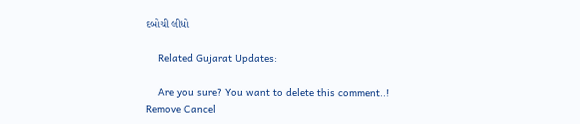દબોચી લીધો

    Related Gujarat Updates:

    Are you sure? You want to delete this comment..! Remove Cancel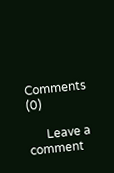Comments (0)

      Leave a comment